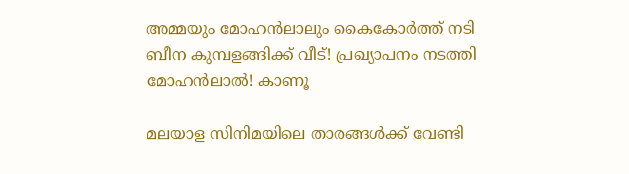അമ്മയും മോഹന്‍ലാലും കൈകോര്‍ത്ത് നടി ബീന കുമ്പളങ്ങിക്ക് വീട്! പ്രഖ്യാപനം നടത്തി മോഹന്‍ലാല്‍! കാണൂ

മലയാള സിനിമയിലെ താരങ്ങള്‍ക്ക് വേണ്ടി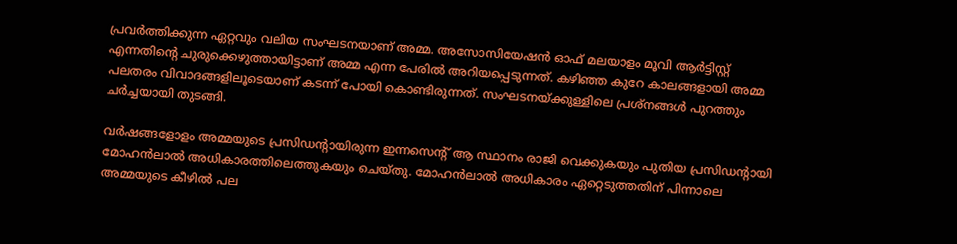പ്രവര്‍ത്തിക്കുന്ന ഏറ്റവും വലിയ സംഘടനയാണ് അമ്മ. അസോസിയേഷന്‍ ഓഫ് മലയാളം മൂവി ആര്‍ട്ടിസ്റ്റ് എന്നതിന്റെ ചുരുക്കെഴുത്തായിട്ടാണ് അമ്മ എന്ന പേരില്‍ അറിയപ്പെടുന്നത്. കഴിഞ്ഞ കുറേ കാലങ്ങളായി അമ്മ പലതരം വിവാദങ്ങളിലൂടെയാണ് കടന്ന് പോയി കൊണ്ടിരുന്നത്. സംഘടനയ്ക്കുള്ളിലെ പ്രശ്‌നങ്ങള്‍ പുറത്തും ചര്‍ച്ചയായി തുടങ്ങി.

വര്‍ഷങ്ങളോളം അമ്മയുടെ പ്രസിഡന്റായിരുന്ന ഇന്നസെന്റ് ആ സ്ഥാനം രാജി വെക്കുകയും പുതിയ പ്രസിഡന്റായി മോഹന്‍ലാല്‍ അധികാരത്തിലെത്തുകയും ചെയ്തു. മോഹന്‍ലാല്‍ അധികാരം ഏറ്റെടുത്തതിന് പിന്നാലെ അമ്മയുടെ കീഴില്‍ പല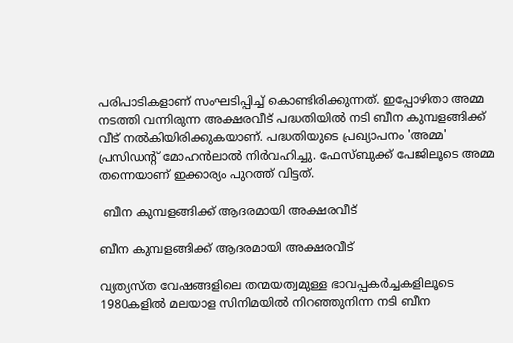പരിപാടികളാണ് സംഘടിപ്പിച്ച് കൊണ്ടിരിക്കുന്നത്. ഇപ്പോഴിതാ അമ്മ നടത്തി വന്നിരുന്ന അക്ഷരവീട് പദ്ധതിയില്‍ നടി ബീന കുമ്പളങ്ങിക്ക് വീട് നല്‍കിയിരിക്കുകയാണ്. പദ്ധതിയുടെ പ്രഖ്യാപനം 'അമ്മ' പ്രസിഡന്റ് മോഹന്‍ലാല്‍ നിര്‍വഹിച്ചു. ഫേസ്ബുക്ക് പേജിലൂടെ അമ്മ തന്നെയാണ് ഇക്കാര്യം പുറത്ത് വിട്ടത്.

 ബീന കുമ്പളങ്ങിക്ക് ആദരമായി അക്ഷരവീട്

ബീന കുമ്പളങ്ങിക്ക് ആദരമായി അക്ഷരവീട്

വ്യത്യസ്ത വേഷങ്ങളിലെ തന്മയത്വമുള്ള ഭാവപ്പകര്‍ച്ചകളിലൂടെ 1980കളില്‍ മലയാള സിനിമയില്‍ നിറഞ്ഞുനിന്ന നടി ബീന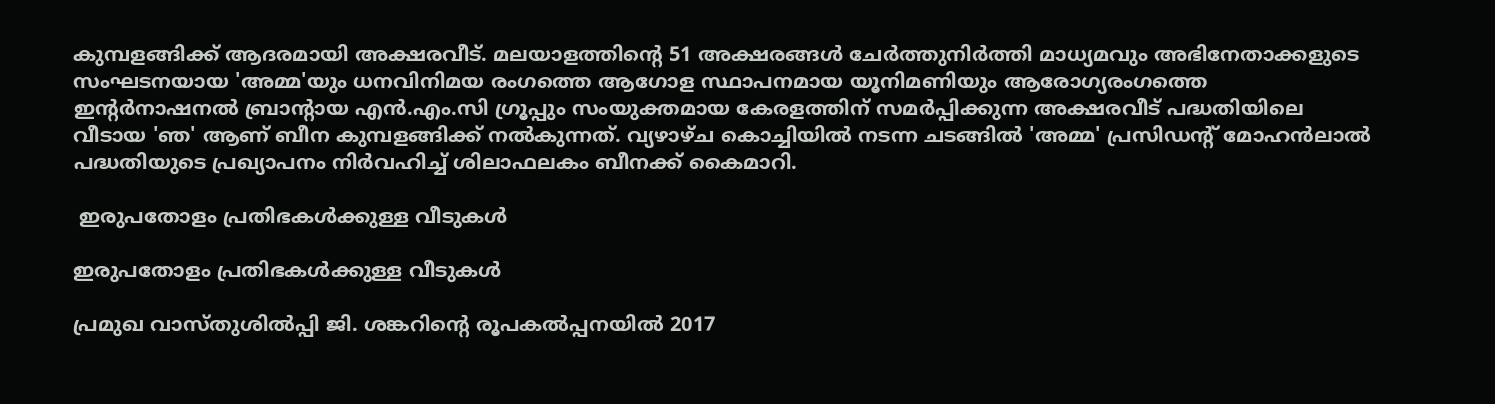കുമ്പളങ്ങിക്ക് ആദരമായി അക്ഷരവീട്. മലയാളത്തിന്റെ 51 അക്ഷരങ്ങള്‍ ചേര്‍ത്തുനിര്‍ത്തി മാധ്യമവും അഭിനേതാക്കളുടെ സംഘടനയായ 'അമ്മ'യും ധനവിനിമയ രംഗത്തെ ആഗോള സ്ഥാപനമായ യൂനിമണിയും ആരോഗ്യരംഗത്തെ ഇന്റര്‍നാഷനല്‍ ബ്രാന്റായ എന്‍.എം.സി ഗ്രൂപ്പും സംയുക്തമായ കേരളത്തിന് സമര്‍പ്പിക്കുന്ന അക്ഷരവീട് പദ്ധതിയിലെ വീടായ 'ഞ' ആണ് ബീന കുമ്പളങ്ങിക്ക് നല്‍കുന്നത്. വ്യഴാഴ്ച കൊച്ചിയില്‍ നടന്ന ചടങ്ങില്‍ 'അമ്മ' പ്രസിഡന്റ് മോഹന്‍ലാല്‍ പദ്ധതിയുടെ പ്രഖ്യാപനം നിര്‍വഹിച്ച് ശിലാഫലകം ബീനക്ക് കൈമാറി.

 ഇരുപതോളം പ്രതിഭകള്‍ക്കുള്ള വീടുകള്‍

ഇരുപതോളം പ്രതിഭകള്‍ക്കുള്ള വീടുകള്‍

പ്രമുഖ വാസ്തുശില്‍പ്പി ജി. ശങ്കറിന്റെ രൂപകല്‍പ്പനയില്‍ 2017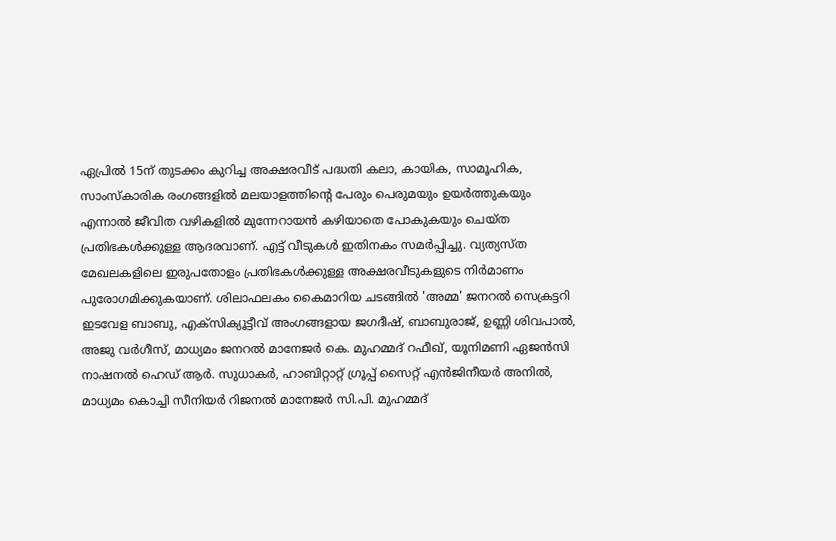ഏപ്രില്‍ 15ന് തുടക്കം കുറിച്ച അക്ഷരവീട് പദ്ധതി കലാ, കായിക, സാമൂഹിക, സാംസ്‌കാരിക രംഗങ്ങളില്‍ മലയാളത്തിന്റെ പേരും പെരുമയും ഉയര്‍ത്തുകയും എന്നാല്‍ ജീവിത വഴികളില്‍ മുന്നേറായന്‍ കഴിയാതെ പോകുകയും ചെയ്ത പ്രതിഭകള്‍ക്കുള്ള ആദരവാണ്. എട്ട് വീടുകള്‍ ഇതിനകം സമര്‍പ്പിച്ചു. വ്യത്യസ്ത മേഖലകളിലെ ഇരുപതോളം പ്രതിഭകള്‍ക്കുള്ള അക്ഷരവീടുകളുടെ നിര്‍മാണം പുരോഗമിക്കുകയാണ്. ശിലാഫലകം കൈമാറിയ ചടങ്ങില്‍ 'അമ്മ' ജനറല്‍ സെക്രട്ടറി ഇടവേള ബാബു, എക്‌സിക്യൂട്ടീവ് അംഗങ്ങളായ ജഗദീഷ്, ബാബുരാജ്, ഉണ്ണി ശിവപാല്‍, അജു വര്‍ഗീസ്, മാധ്യമം ജനറല്‍ മാനേജര്‍ കെ. മുഹമ്മദ് റഫീഖ്, യൂനിമണി ഏജന്‍സി നാഷനല്‍ ഹെഡ് ആര്‍. സുധാകര്‍, ഹാബിറ്റാറ്റ് ഗ്രൂപ്പ് സൈറ്റ് എന്‍ജിനീയര്‍ അനില്‍, മാധ്യമം കൊച്ചി സീനിയര്‍ റിജനല്‍ മാനേജര്‍ സി.പി. മുഹമ്മദ്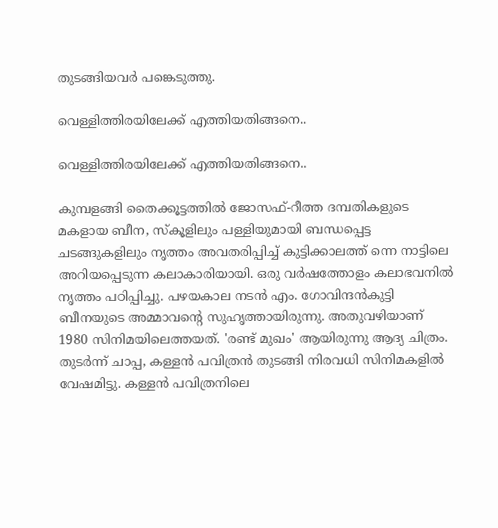തുടങ്ങിയവര്‍ പങ്കെടുത്തു.

വെള്ളിത്തിരയിലേക്ക് എത്തിയതിങ്ങനെ..

വെള്ളിത്തിരയിലേക്ക് എത്തിയതിങ്ങനെ..

കുമ്പളങ്ങി തൈക്കൂട്ടത്തില്‍ ജോസഫ്-റീത്ത ദമ്പതികളുടെ മകളായ ബീന, സ്‌കൂളിലും പള്ളിയുമായി ബന്ധപ്പെട്ട ചടങ്ങുകളിലും നൃത്തം അവതരിപ്പിച്ച് കുട്ടിക്കാലത്ത് ന്നെ നാട്ടിലെ അറിയപ്പെടുന്ന കലാകാരിയായി. ഒരു വര്‍ഷത്തോളം കലാഭവനില്‍ നൃത്തം പഠിപ്പിച്ചു. പഴയകാല നടന്‍ എം. ഗോവിന്ദന്‍കുട്ടി ബീനയുടെ അമ്മാവന്റെ സുഹൃത്തായിരുന്നു. അതുവഴിയാണ് 1980 സിനിമയിലെത്തയത്. 'രണ്ട് മുഖം' ആയിരുന്നു ആദ്യ ചിത്രം. തുടര്‍ന്ന് ചാപ്പ, കള്ളന്‍ പവിത്രന്‍ തുടങ്ങി നിരവധി സിനിമകളില്‍ വേഷമിട്ടു. കള്ളന്‍ പവിത്രനിലെ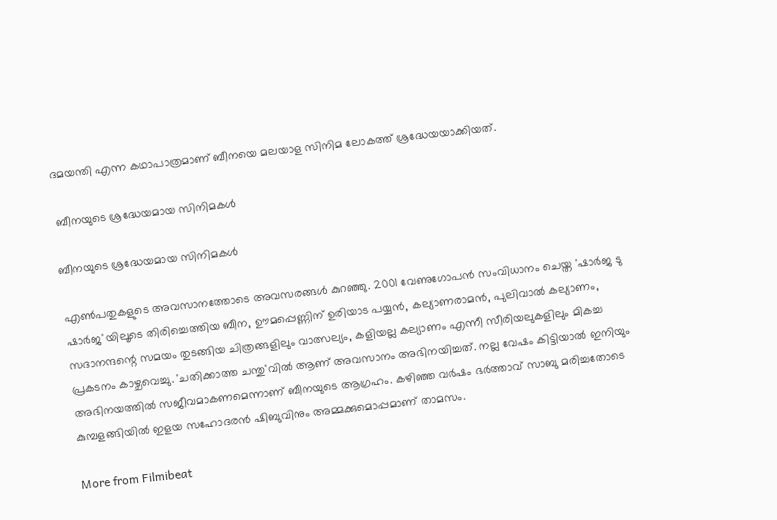ദമയന്തി എന്ന കഥാപാത്രമാണ് ബീനയെ മലയാള സിനിമ ലോകത്ത് ശ്രദ്ധേയയാക്കിയത്.

 ബീനയുടെ ശ്രദ്ധേയമായ സിനിമകള്‍

ബീനയുടെ ശ്രദ്ധേയമായ സിനിമകള്‍

എണ്‍പതുകളുടെ അവസാനത്തോടെ അവസരങ്ങള്‍ കുറഞ്ഞു. 2001 വേണുഗോപന്‍ സംവിധാനം ചെയ്ത 'ഷാര്‍ജ ടു ഷാര്‍ജ'യിലൂടെ തിരിച്ചെത്തിയ ബീന, ഊമപ്പെണ്ണിന് ഉരിയാട പയ്യന്‍, കല്യാണരാമന്‍, പുലിവാല്‍ കല്യാണം, സദാനന്ദന്റെ സമയം തുടങ്ങിയ ചിത്രങ്ങളിലും വാത്സല്യം, കളിയല്ല കല്യാണം എന്നീ സീരിയലുകളിലും മികച്ച പ്രകടനം കാഴ്ചവെച്ചു. 'ചതിക്കാത്ത ചന്തു'വില്‍ ആണ് അവസാനം അഭിനയിച്ചത്. നല്ല വേഷം കിട്ടിയാല്‍ ഇനിയും അഭിനയത്തില്‍ സജീവമാകണമെന്നാണ് ബീനയുടെ ആഗ്രഹം. കഴിഞ്ഞ വര്‍ഷം ഭര്‍ത്താവ് സാബു മരിച്ചതോടെ കുമ്പളങ്ങിയില്‍ ഇളയ സഹോദരന്‍ ഷിബുവിനും അമ്മക്കുമൊപ്പമാണ് താമസം.

More from Filmibeat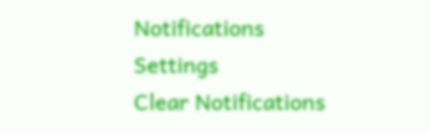Notifications
Settings
Clear Notifications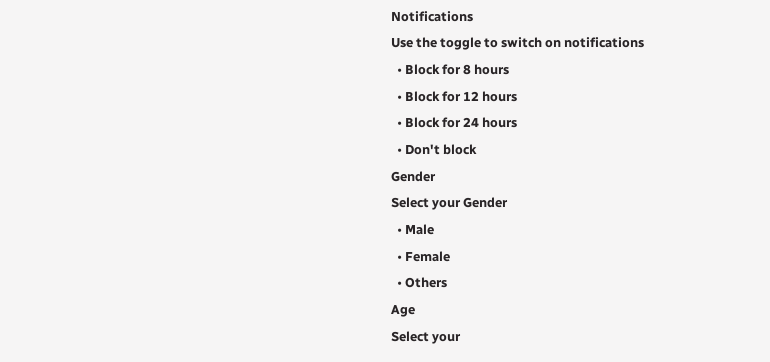Notifications
Use the toggle to switch on notifications
  • Block for 8 hours
  • Block for 12 hours
  • Block for 24 hours
  • Don't block
Gender
Select your Gender
  • Male
  • Female
  • Others
Age
Select your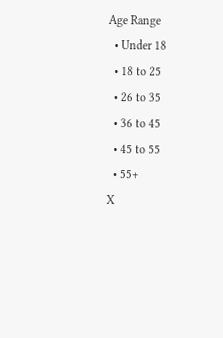Age Range
  • Under 18
  • 18 to 25
  • 26 to 35
  • 36 to 45
  • 45 to 55
  • 55+
X